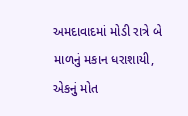અમદાવાદમાં મોડી રાત્રે બે માળનું મકાન ધરાશાયી, એકનું મોત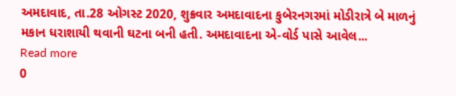અમદાવાદ, તા.28 ઓગસ્ટ 2020, શુક્રવાર અમદાવાદના કુબેરનગરમાં મોડીરાત્રે બે માળનું મકાન ધરાશાયી થવાની ઘટના બની હતી. અમદાવાદના એ-વોર્ડ પાસે આવેલ...
Read more
0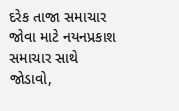દરેક તાજા સમાચાર જોવા માટે નયનપ્રકાશ સમાચાર સાથે જોડાવો,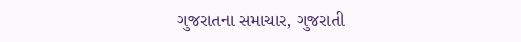ગુજરાતના સમાચાર, ગુજરાતી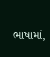ભાષામાં,